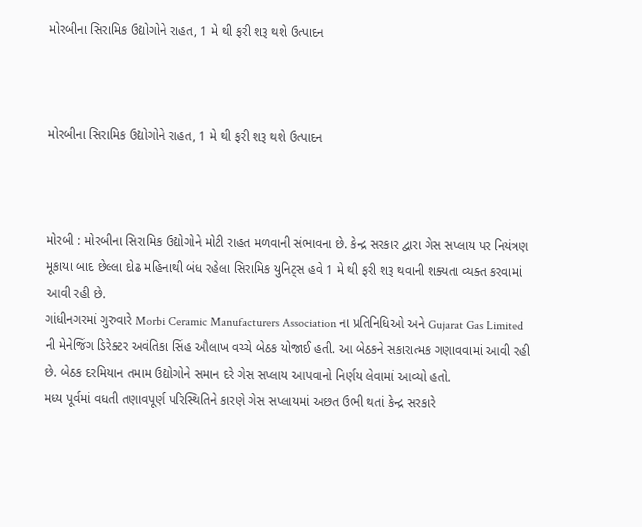મોરબીના સિરામિક ઉદ્યોગોને રાહત, 1 મે થી ફરી શરૂ થશે ઉત્પાદન



મોરબીના સિરામિક ઉદ્યોગોને રાહત, 1 મે થી ફરી શરૂ થશે ઉત્પાદન



મોરબી : મોરબીના સિરામિક ઉદ્યોગોને મોટી રાહત મળવાની સંભાવના છે. કેન્દ્ર સરકાર દ્વારા ગેસ સપ્લાય પર નિયંત્રણ મૂકાયા બાદ છેલ્લા દોઢ મહિનાથી બંધ રહેલા સિરામિક યુનિટ્સ હવે 1 મે થી ફરી શરૂ થવાની શક્યતા વ્યક્ત કરવામાં આવી રહી છે.
ગાંધીનગરમાં ગુરુવારે Morbi Ceramic Manufacturers Association ના પ્રતિનિધિઓ અને Gujarat Gas Limited ની મેનેજિંગ ડિરેક્ટર અવંતિકા સિંહ ઔલાખ વચ્ચે બેઠક યોજાઈ હતી. આ બેઠકને સકારાત્મક ગણાવવામાં આવી રહી છે. બેઠક દરમિયાન તમામ ઉદ્યોગોને સમાન દરે ગેસ સપ્લાય આપવાનો નિર્ણય લેવામાં આવ્યો હતો.
મધ્ય પૂર્વમાં વધતી તણાવપૂર્ણ પરિસ્થિતિને કારણે ગેસ સપ્લાયમાં અછત ઉભી થતાં કેન્દ્ર સરકારે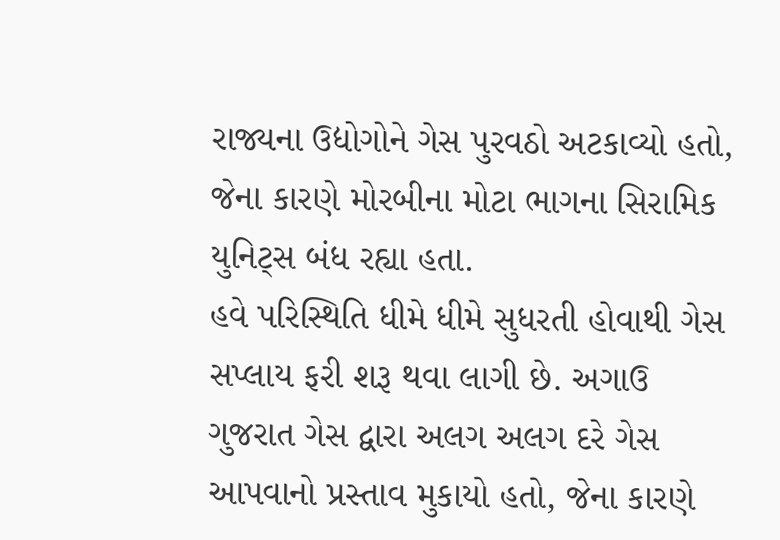રાજ્યના ઉદ્યોગોને ગેસ પુરવઠો અટકાવ્યો હતો, જેના કારણે મોરબીના મોટા ભાગના સિરામિક યુનિટ્સ બંધ રહ્યા હતા.
હવે પરિસ્થિતિ ધીમે ધીમે સુધરતી હોવાથી ગેસ સપ્લાય ફરી શરૂ થવા લાગી છે. અગાઉ ગુજરાત ગેસ દ્વારા અલગ અલગ દરે ગેસ આપવાનો પ્રસ્તાવ મુકાયો હતો, જેના કારણે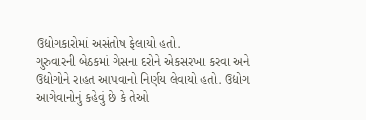ઉદ્યોગકારોમાં અસંતોષ ફેલાયો હતો.
ગુરુવારની બેઠકમાં ગેસના દરોને એકસરખા કરવા અને ઉદ્યોગોને રાહત આપવાનો નિર્ણય લેવાયો હતો. ઉદ્યોગ આગેવાનોનું કહેવું છે કે તેઓ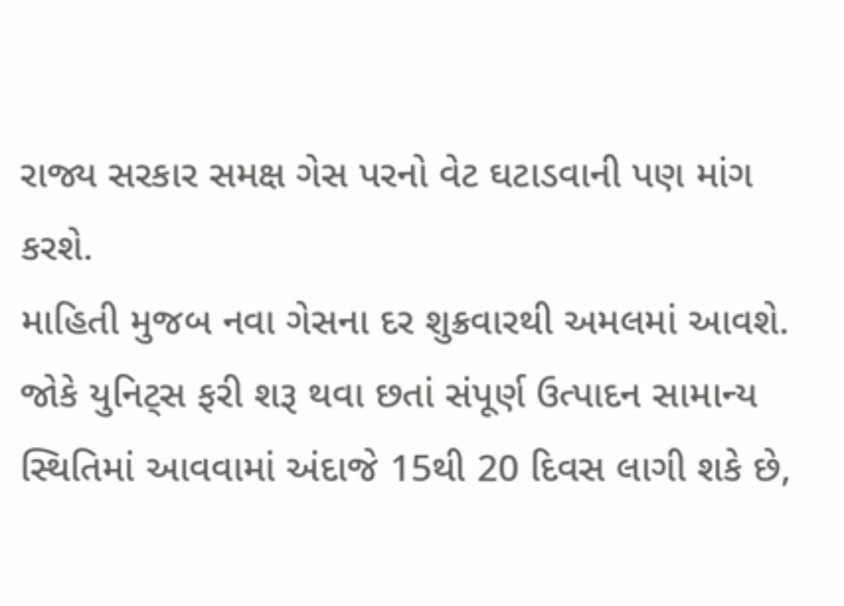રાજ્ય સરકાર સમક્ષ ગેસ પરનો વેટ ઘટાડવાની પણ માંગ કરશે.
માહિતી મુજબ નવા ગેસના દર શુક્રવારથી અમલમાં આવશે. જોકે યુનિટ્સ ફરી શરૂ થવા છતાં સંપૂર્ણ ઉત્પાદન સામાન્ય સ્થિતિમાં આવવામાં અંદાજે 15થી 20 દિવસ લાગી શકે છે,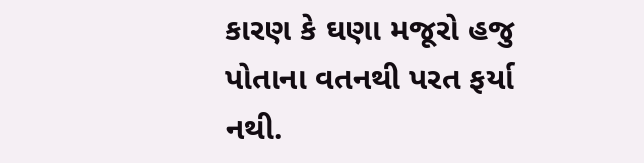કારણ કે ઘણા મજૂરો હજુ પોતાના વતનથી પરત ફર્યા નથી.